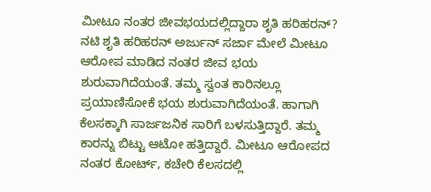ಮೀಟೂ ನಂತರ ಜೀವಭಯದಲ್ಲಿದ್ದಾರಾ ಶೃತಿ ಹರಿಹರನ್?
ನಟಿ ಶೃತಿ ಹರಿಹರನ್ ಅರ್ಜುನ್ ಸರ್ಜಾ ಮೇಲೆ ಮೀಟೂ ಆರೋಪ ಮಾಡಿದ ನಂತರ ಜೀವ ಭಯ ಶುರುವಾಗಿದೆಯಂತೆ. ತಮ್ಮ ಸ್ವಂತ ಕಾರಿನಲ್ಲೂ ಪ್ರಯಾಣಿಸೋಕೆ ಭಯ ಶುರುವಾಗಿದೆಯಂತೆ. ಹಾಗಾಗಿ ಕೆಲಸಕ್ಕಾಗಿ ಸಾರ್ಜಜನಿಕ ಸಾರಿಗೆ ಬಳಸುತ್ತಿದ್ದಾರೆ. ತಮ್ಮ ಕಾರನ್ನು ಬಿಟ್ಟು ಆಟೋ ಹತ್ತಿದ್ದಾರೆ. ಮೀಟೂ ಆರೋಪದ ನಂತರ ಕೋರ್ಟ್, ಕಚೇರಿ ಕೆಲಸದಲ್ಲಿ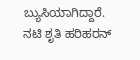ಬ್ಯುಸಿಯಾಗಿದ್ದಾರೆ.
ನಟಿ ಶೃತಿ ಹರಿಹರನ್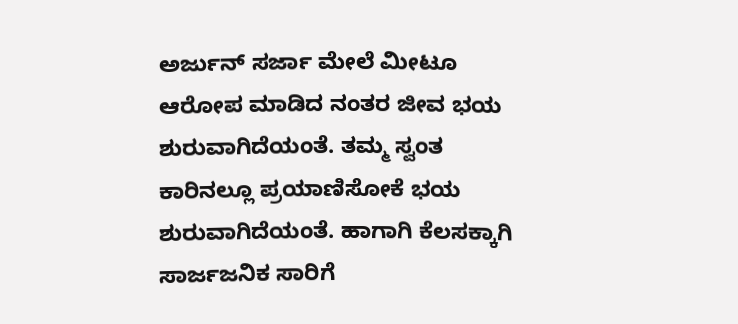ಅರ್ಜುನ್ ಸರ್ಜಾ ಮೇಲೆ ಮೀಟೂ ಆರೋಪ ಮಾಡಿದ ನಂತರ ಜೀವ ಭಯ ಶುರುವಾಗಿದೆಯಂತೆ. ತಮ್ಮ ಸ್ವಂತ ಕಾರಿನಲ್ಲೂ ಪ್ರಯಾಣಿಸೋಕೆ ಭಯ ಶುರುವಾಗಿದೆಯಂತೆ. ಹಾಗಾಗಿ ಕೆಲಸಕ್ಕಾಗಿ ಸಾರ್ಜಜನಿಕ ಸಾರಿಗೆ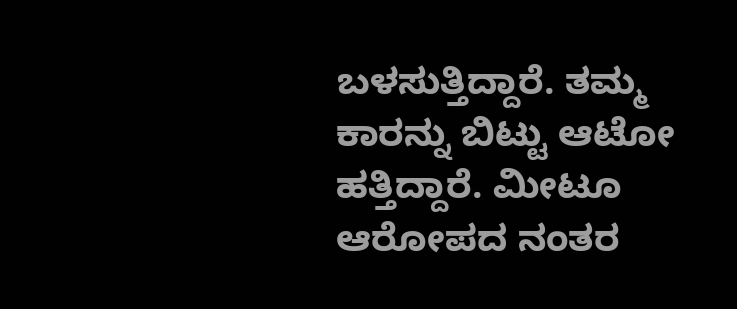ಬಳಸುತ್ತಿದ್ದಾರೆ. ತಮ್ಮ ಕಾರನ್ನು ಬಿಟ್ಟು ಆಟೋ ಹತ್ತಿದ್ದಾರೆ. ಮೀಟೂ ಆರೋಪದ ನಂತರ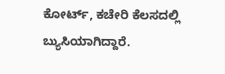ಕೋರ್ಟ್, ಕಚೇರಿ ಕೆಲಸದಲ್ಲಿ ಬ್ಯುಸಿಯಾಗಿದ್ದಾರೆ.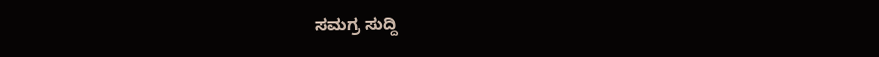ಸಮಗ್ರ ಸುದ್ದಿ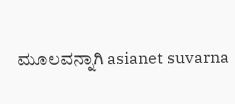ಮೂಲವನ್ನಾಗಿ asianet suvarna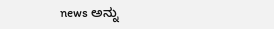news ಅನ್ನು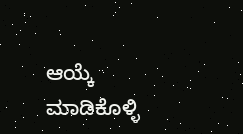ಆಯ್ಕೆ ಮಾಡಿಕೊಳ್ಳಿ